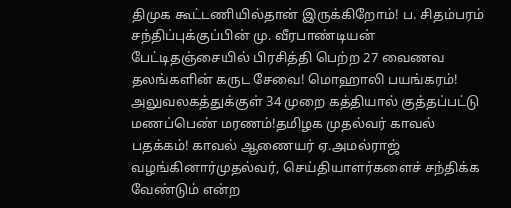திமுக கூட்டணியில்தான் இருக்கிறோம்! ப. சிதம்பரம் சந்திப்புக்குப்பின் மு. வீரபாண்டியன் பேட்டிதஞ்சையில் பிரசித்தி பெற்ற 27 வைணவ தலங்களின் கருட சேவை! மொஹாலி பயங்கரம்! அலுவலகத்துக்குள் 34 முறை கத்தியால் குத்தப்பட்டு மணப்பெண் மரணம்!தமிழக முதல்வர் காவல் பதக்கம்! காவல் ஆணையர் ஏ.அமல்ராஜ் வழங்கினார்முதல்வர், செய்தியாளர்களைச் சந்திக்க வேண்டும் என்ற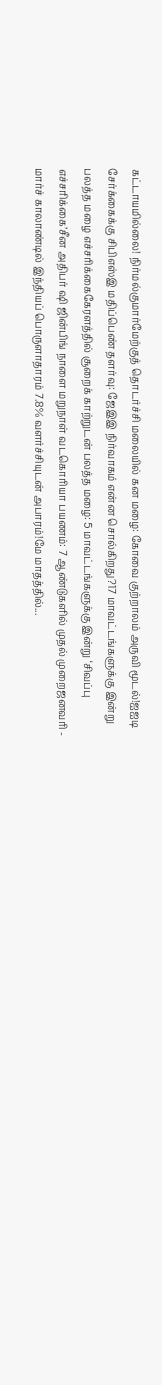கட்டாயமில்லை! நிர்மல்குமார்மேற்குத் தொடர்ச்சி மலையில் கன மழை: கோவை குற்றாலம் அருவி மூடல்!ஐஐடி சேர்க்கைக்கு சிபிஎஸ்இ மதிப்பெண் தளர்வு: ஜேஇஇ நிர்வாகம் என்ன சொல்கிறது?17 மாவட்டங்களுக்கு இன்று பலத்த மழை எச்சரிக்கைகேரளத்தில் சூறைக் காற்றுடன் பலத்த மழை: 5 மாவட்டங்களுக்கு இன்று ‘சிவப்பு எச்சரிக்கை’சீன அதிபர் ஷி ஜின்பிங் நாளை மறுநாள் வடகொரியா பயணம்: 7 ஆண்டுகளில் முதல் முறைஜனவரி - மார்ச் காலாண்டில் இந்தியப் பொருளாதாரம் 7.8% வளர்ச்சியுடன் அபாரம்!மே மாதத்தில்...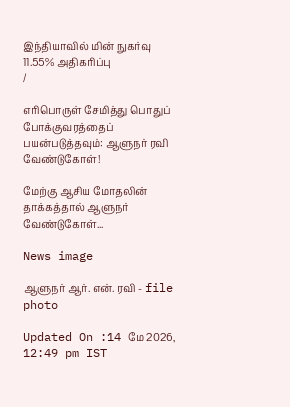இந்தியாவில் மின் நுகர்வு 11.55% அதிகரிப்பு
/

எரிபொருள் சேமித்து பொதுப் போக்குவரத்தைப் பயன்படுத்தவும்: ஆளுநர் ரவி வேண்டுகோள்!

மேற்கு ஆசிய மோதலின் தாக்கத்தால் ஆளுநர் வேண்டுகோள்...

News image

ஆளுநர் ஆர். என். ரவி - file photo

Updated On :14 மே 2026, 12:49 pm IST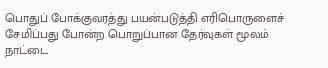பொதுப் போக்குவரத்து பயன்படுத்தி எரிபொருளைச் சேமிப்பது போன்ற பொறுப்பான தேர்வுகள் மூலம் நாட்டை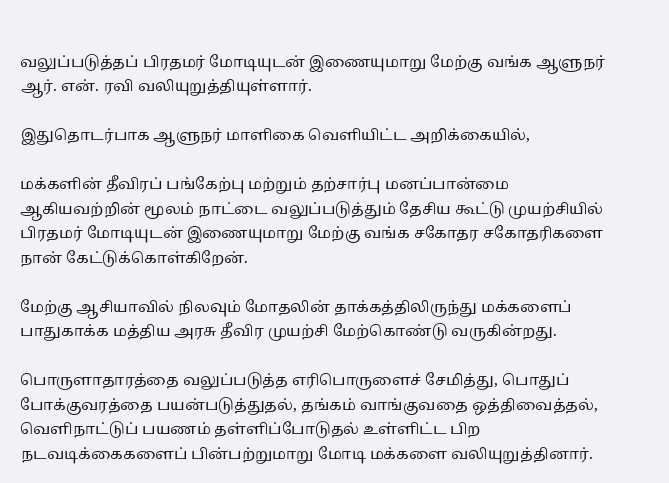வலுப்படுத்தப் பிரதமர் மோடியுடன் இணையுமாறு மேற்கு வங்க ஆளுநர் ஆர். என். ரவி வலியுறுத்தியுள்ளார்.

இதுதொடர்பாக ஆளுநர் மாளிகை வெளியிட்ட அறிக்கையில்,

மக்களின் தீவிரப் பங்கேற்பு மற்றும் தற்சார்பு மனப்பான்மை ஆகியவற்றின் மூலம் நாட்டை வலுப்படுத்தும் தேசிய கூட்டு முயற்சியில் பிரதமர் மோடியுடன் இணையுமாறு மேற்கு வங்க சகோதர சகோதரிகளை நான் கேட்டுக்கொள்கிறேன்.

மேற்கு ஆசியாவில் நிலவும் மோதலின் தாக்கத்திலிருந்து மக்களைப் பாதுகாக்க மத்திய அரசு தீவிர முயற்சி மேற்கொண்டு வருகின்றது.

பொருளாதாரத்தை வலுப்படுத்த எரிபொருளைச் சேமித்து, பொதுப் போக்குவரத்தை பயன்படுத்துதல், தங்கம் வாங்குவதை ஒத்திவைத்தல், வெளிநாட்டுப் பயணம் தள்ளிப்போடுதல் உள்ளிட்ட பிற நடவடிக்கைகளைப் பின்பற்றுமாறு மோடி மக்களை வலியுறுத்தினார்.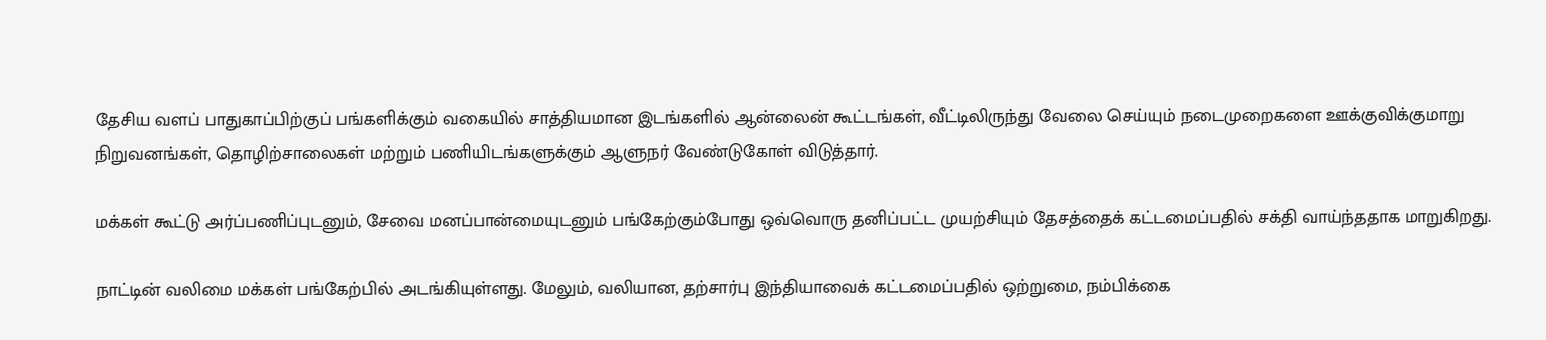தேசிய வளப் பாதுகாப்பிற்குப் பங்களிக்கும் வகையில் சாத்தியமான இடங்களில் ஆன்லைன் கூட்டங்கள், வீட்டிலிருந்து வேலை செய்யும் நடைமுறைகளை ஊக்குவிக்குமாறு நிறுவனங்கள், தொழிற்சாலைகள் மற்றும் பணியிடங்களுக்கும் ஆளுநர் வேண்டுகோள் விடுத்தார்.

மக்கள் கூட்டு அர்ப்பணிப்புடனும், சேவை மனப்பான்மையுடனும் பங்கேற்கும்போது ஒவ்வொரு தனிப்பட்ட முயற்சியும் தேசத்தைக் கட்டமைப்பதில் சக்தி வாய்ந்ததாக மாறுகிறது.

நாட்டின் வலிமை மக்கள் பங்கேற்பில் அடங்கியுள்ளது. மேலும், வலியான, தற்சார்பு இந்தியாவைக் கட்டமைப்பதில் ஒற்றுமை, நம்பிக்கை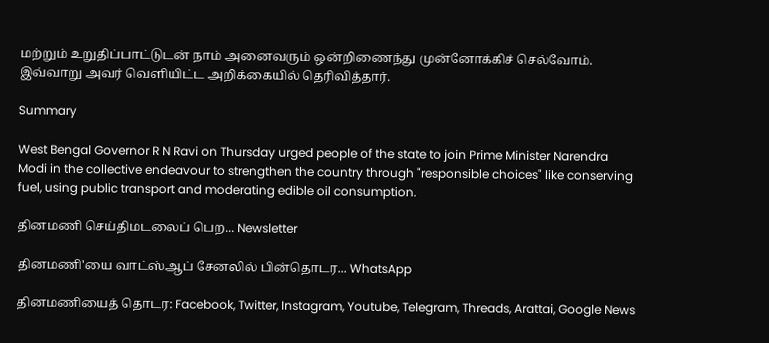மற்றும் உறுதிப்பாட்டுடன் நாம் அனைவரும் ஒன்றிணைந்து முன்னோக்கிச் செல்வோம். இவ்வாறு அவர் வெளியிட்ட அறிக்கையில் தெரிவித்தார்.

Summary

West Bengal Governor R N Ravi on Thursday urged people of the state to join Prime Minister Narendra Modi in the collective endeavour to strengthen the country through "responsible choices" like conserving fuel, using public transport and moderating edible oil consumption.

தினமணி செய்திமடலைப் பெற... Newsletter

தினமணி'யை வாட்ஸ்ஆப் சேனலில் பின்தொடர... WhatsApp

தினமணியைத் தொடர: Facebook, Twitter, Instagram, Youtube, Telegram, Threads, Arattai, Google News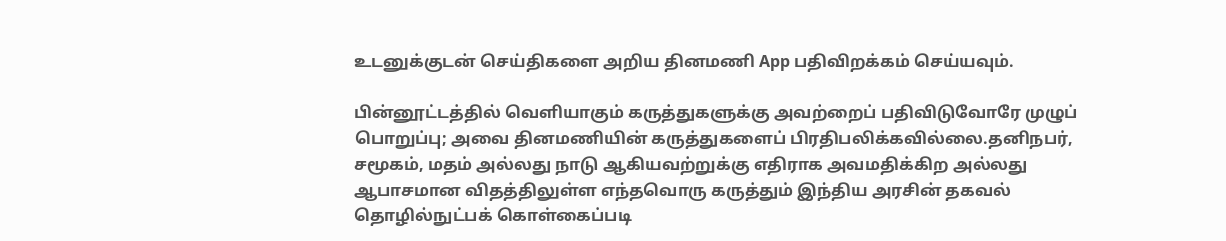உடனுக்குடன் செய்திகளை அறிய தினமணி App பதிவிறக்கம் செய்யவும்.

பின்னூட்டத்தில் வெளியாகும் கருத்துகளுக்கு அவற்றைப் பதிவிடுவோரே முழுப் பொறுப்பு; அவை தினமணியின் கருத்துகளைப் பிரதிபலிக்கவில்லை.தனிநபர், சமூகம், மதம் அல்லது நாடு ஆகியவற்றுக்கு எதிராக அவமதிக்கிற அல்லது ஆபாசமான விதத்திலுள்ள எந்தவொரு கருத்தும் இந்திய அரசின் தகவல் தொழில்நுட்பக் கொள்கைப்படி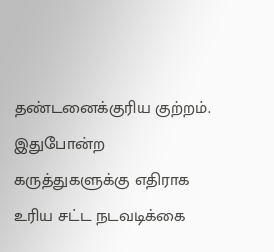தண்டனைக்குரிய குற்றம். இதுபோன்ற கருத்துகளுக்கு எதிராக உரிய சட்ட நடவடிக்கை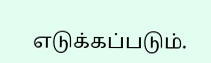எடுக்கப்படும்.